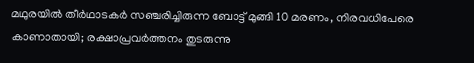മഥുരയിൽ തീർഥാടകർ സഞ്ചരിച്ചിരുന്ന ബോട്ട് മുങ്ങി 10 മരണം, നിരവധിപേരെ കാണാതായി; രക്ഷാപ്രവർത്തനം തുടരുന്നു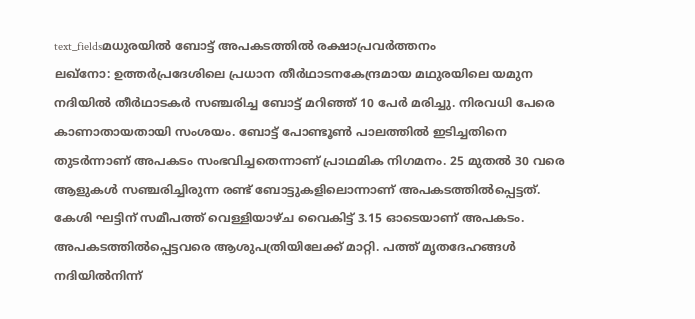text_fieldsമധുരയിൽ ബോട്ട് അപകടത്തിൽ രക്ഷാപ്രവർത്തനം
ലഖ്നോ: ഉത്തർപ്രദേശിലെ പ്രധാന തീർഥാടനകേന്ദ്രമായ മഥുരയിലെ യമുന നദിയിൽ തീർഥാടകർ സഞ്ചരിച്ച ബോട്ട് മറിഞ്ഞ് 10 പേർ മരിച്ചു. നിരവധി പേരെ കാണാതായതായി സംശയം. ബോട്ട് പോണ്ടൂൺ പാലത്തിൽ ഇടിച്ചതിനെ തുടർന്നാണ് അപകടം സംഭവിച്ചതെന്നാണ് പ്രാഥമിക നിഗമനം. 25 മുതൽ 30 വരെ ആളുകൾ സഞ്ചരിച്ചിരുന്ന രണ്ട് ബോട്ടുകളിലൊന്നാണ് അപകടത്തിൽപ്പെട്ടത്. കേശി ഘട്ടിന് സമീപത്ത് വെള്ളിയാഴ്ച വൈകിട്ട് 3.15 ഓടെയാണ് അപകടം.
അപകടത്തിൽപ്പെട്ടവരെ ആശുപത്രിയിലേക്ക് മാറ്റി. പത്ത് മൃതദേഹങ്ങൾ നദിയിൽനിന്ന്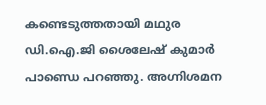കണ്ടെടുത്തതായി മഥുര ഡി.ഐ.ജി ശൈലേഷ് കുമാർ പാണ്ഡെ പറഞ്ഞു. അഗ്നിശമന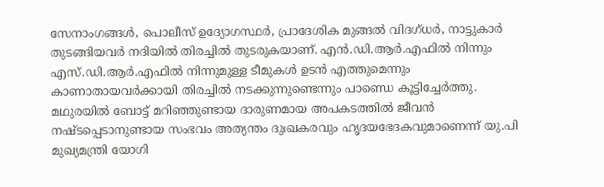സേനാംഗങ്ങൾ, പൊലീസ് ഉദ്യോഗസ്ഥർ, പ്രാദേശിക മുങ്ങൽ വിദഗ്ധർ, നാട്ടുകാർ തുടങ്ങിയവർ നദിയിൽ തിരച്ചിൽ തുടരുകയാണ്. എൻ.ഡി.ആർ.എഫിൽ നിന്നും എസ്.ഡി.ആർ.എഫിൽ നിന്നുമുള്ള ടീമുകൾ ഉടൻ എത്തുമെന്നും കാണാതായവർക്കായി തിരച്ചിൽ നടക്കുന്നുണ്ടെന്നും പാണ്ഡെ കൂട്ടിച്ചേർത്തു.
മഥുരയിൽ ബോട്ട് മറിഞ്ഞുണ്ടായ ദാരുണമായ അപകടത്തിൽ ജീവൻ നഷ്ടപ്പെടാനുണ്ടായ സംഭവം അത്യന്തം ദുഃഖകരവും ഹൃദയഭേദകവുമാണെന്ന് യു.പി മുഖ്യമന്ത്രി യോഗി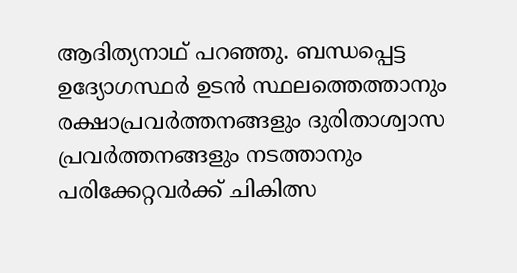ആദിത്യനാഥ് പറഞ്ഞു. ബന്ധപ്പെട്ട ഉദ്യോഗസ്ഥർ ഉടൻ സ്ഥലത്തെത്താനും രക്ഷാപ്രവർത്തനങ്ങളും ദുരിതാശ്വാസ പ്രവർത്തനങ്ങളും നടത്താനും പരിക്കേറ്റവർക്ക് ചികിത്സ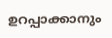ഉറപ്പാക്കാനും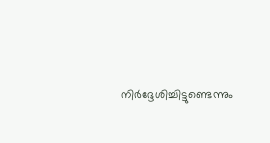നിർദ്ദേശിച്ചിട്ടുണ്ടെന്നും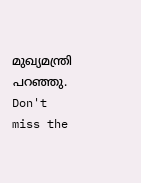മുഖ്യമന്ത്രി പറഞ്ഞു.
Don't miss the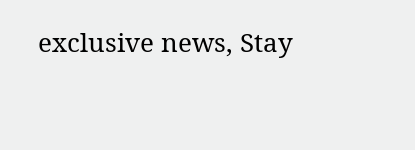exclusive news, Stay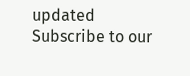updated
Subscribe to our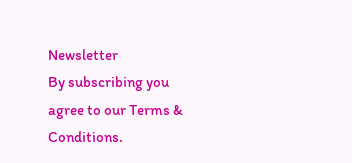Newsletter
By subscribing you agree to our Terms & Conditions.